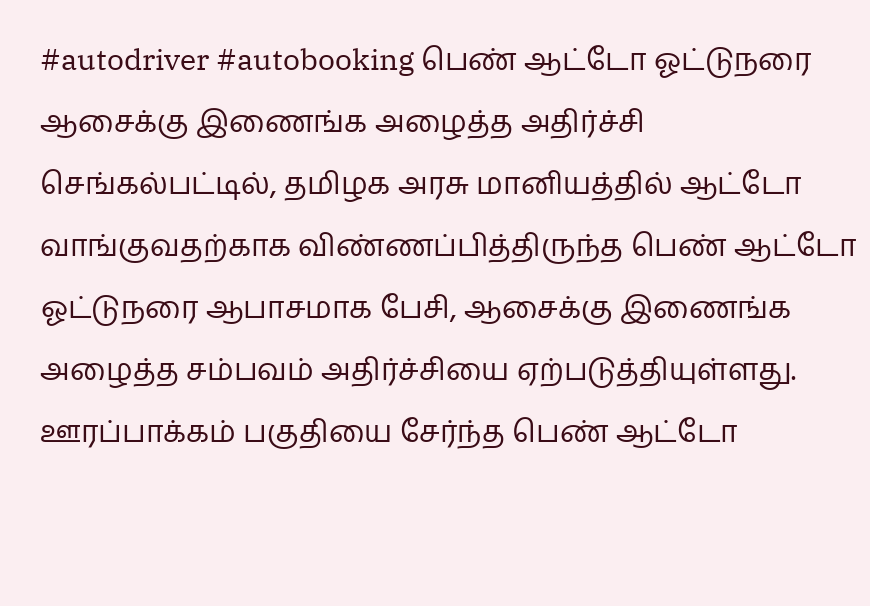#autodriver #autobooking பெண் ஆட்டோ ஓட்டுநரை ஆசைக்கு இணைங்க அழைத்த அதிர்ச்சி செங்கல்பட்டில், தமிழக அரசு மானியத்தில் ஆட்டோ வாங்குவதற்காக விண்ணப்பித்திருந்த பெண் ஆட்டோ ஓட்டுநரை ஆபாசமாக பேசி, ஆசைக்கு இணைங்க அழைத்த சம்பவம் அதிர்ச்சியை ஏற்படுத்தியுள்ளது. ஊரப்பாக்கம் பகுதியை சேர்ந்த பெண் ஆட்டோ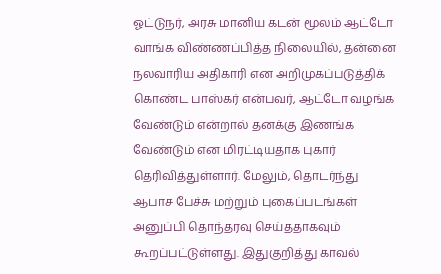ஓட்டுநர், அரசு மானிய கடன் மூலம் ஆட்டோ வாங்க விண்ணப்பித்த நிலையில், தன்னை நலவாரிய அதிகாரி என அறிமுகப்படுத்திக் கொண்ட பாஸ்கர் என்பவர், ஆட்டோ வழங்க வேண்டும் என்றால் தனக்கு இணங்க வேண்டும் என மிரட்டியதாக புகார் தெரிவித்துள்ளார். மேலும், தொடர்ந்து ஆபாச பேச்சு மற்றும் புகைப்படங்கள் அனுப்பி தொந்தரவு செய்ததாகவும் கூறப்பட்டுள்ளது. இதுகுறித்து காவல்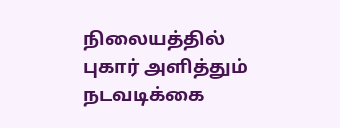நிலையத்தில் புகார் அளித்தும் நடவடிக்கை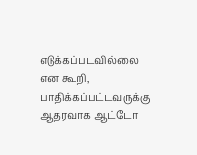எடுக்கப்படவில்லை என கூறி, பாதிக்கப்பட்டவருக்கு ஆதரவாக ஆட்டோ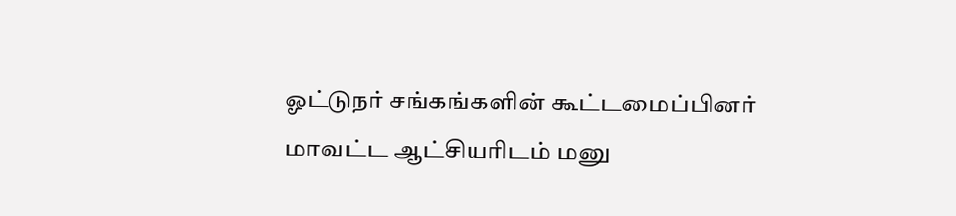ஓட்டுநர் சங்கங்களின் கூட்டமைப்பினர் மாவட்ட ஆட்சியரிடம் மனு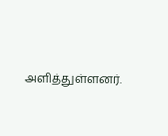அளித்துள்ளனர்.